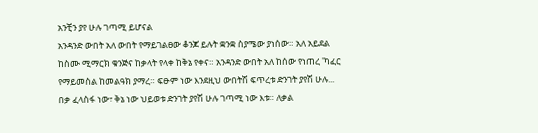አንቺን ያየ ሁሉ ገጣሚ ይሆናል
አንዳንድ ውበት አለ ውበት የማይገልፀው ቆንጆ ይሉት ቋንቋ ስያሜው ያነሰው። አለ አይደል ከስሙ ሚማርክ ቁንጅና ከቃላት የላቀ ከቅኔ የቀና። አንዳንድ ውበት አለ ከሰው የነጠረ 'ካፈር የማይመስል ከመልዓክ ያማረ። ፍፁም ነው እንደዚህ ውበትሽ ፍጥረቱ ድንገት ያየሽ ሁሉ... በቃ ፈላስፋ ነው፣ ቅኔ ነው ህይወቱ ድንገት ያየሽ ሁሉ ገጣሚ ነው እቱ። ለቃል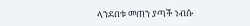ላንደበቱ መጠን ያጣች ነብሱ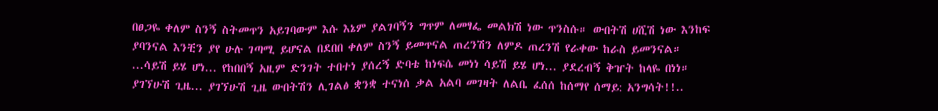በፀጋዬ ቀለም ስንኝ ስትመጥን አይገባውም እሱ እኔም ያልገባኝን ግጥም ለመፃፌ መልክሽ ነው ጥንስሱ። ውበትሽ ሀሺሽ ነው እንከፍ ያባንናል እንቺን ያየ ሁሉ ገጣሚ ይሆናል በደበበ ቀለም ስንኝ ይመጥናል ጠረንሽን ለምዶ ጠረንሽ የራቀው ከራስ ይመንናል። ...ሳይሽ ይሄ ሆነ... የከበበኝ አዚም ድንገት ተበተነ ያሰረኝ ድባቴ ከነፍሴ መነነ ሳይሽ ይሄ ሆነ... ያደረብኝ ቅዠት ከላዬ በነነ። ያገኘሁሽ ጊዜ... ያገኘሁሽ ጊዜ ውበትሽን ሊገልፅ ቋንቋ ተናነሰ ቃል አልባ መገዛት ለልቤ ፈሰሰ ከሰማየ ሰማይ: አንግሳት!!..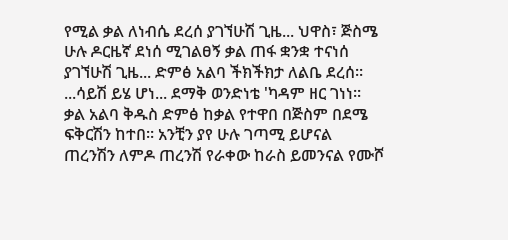የሚል ቃል ለነብሴ ደረሰ ያገኘሁሽ ጊዜ... ህዋስ፣ ጅስሜ ሁሉ ዶርዜኛ ደነሰ ሚገልፀኝ ቃል ጠፋ ቋንቋ ተናነሰ ያገኘሁሽ ጊዜ... ድምፅ አልባ ችክችክታ ለልቤ ደረሰ። ...ሳይሽ ይሄ ሆነ... ደማቅ ወንድነቴ 'ካዳም ዘር ገነነ። ቃል አልባ ቅዱስ ድምፅ ከቃል የተዋበ በጅስም በደሜ ፍቅርሽን ከተበ። አንቺን ያየ ሁሉ ገጣሚ ይሆናል ጠረንሽን ለምዶ ጠረንሽ የራቀው ከራስ ይመንናል የሙሾ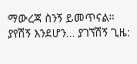ማውረጃ ስንኝ ይመጥናል። ያየሽኝ እንደሆን... ያገኘሽኝ ጊዜ: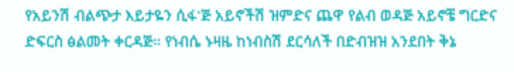የአይንሽ ብልጭታ እይታዬን ሲፋ'ጅ አይኖችሽ ዝምድና ጨዋ የልብ ወዳጅ አይኖቼ ግርድና ድፍርስ ፅልመት ቀርዳጅ። የነብሴ ኑዛዜ ከነብስሽ ደርሳለች በድብዝዝ አንደበት ቅኔ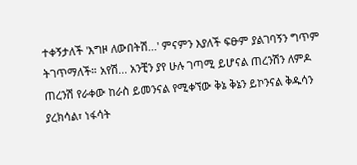ተቀኝታለች 'እግዞ ለውበትሽ...' ምናምን እያለች ፍፁም ያልገባኝን ግጥም ትገጥማለች። አየሽ... አንቺን ያየ ሁሉ ገጣሚ ይሆናል ጠረንሽን ለምዶ ጠረንሽ የራቀው ከራስ ይመንናል የሚቀኘው ቅኔ ቅኔን ይኮንናል ቅዱሳን ያረክሳል፣ ነፋሳት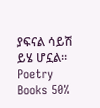ያፍናል ሳይሽ ይሄ ሆኗል።
Poetry Books 50%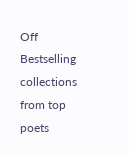Off
Bestselling collections from top poets